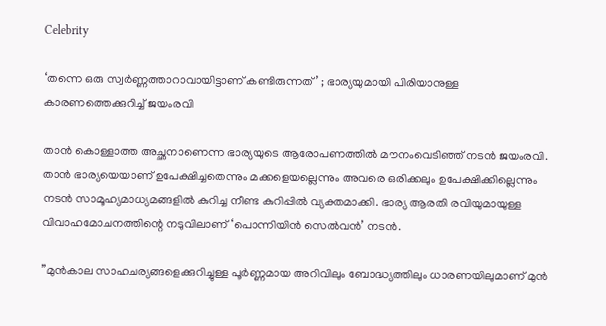Celebrity

‘തന്നെ ഒരു സ്വര്‍ണ്ണത്താറാവായിട്ടാണ് കണ്ടിരുന്നത്’ ; ഭാര്യയുമായി പിരിയാനുള്ള കാരണത്തെക്കുറിച്ച് ജയംരവി

താന്‍ കൊള്ളാത്ത അച്ഛനാണെന്ന ഭാര്യയുടെ ആരോപണത്തില്‍ മൗനംവെടിഞ്ഞ് നടന്‍ ജയംരവി. താന്‍ ഭാര്യയെയാണ് ഉപേക്ഷിച്ചതെന്നും മക്കളെയല്ലെന്നും അവരെ ഒരിക്കലും ഉപേക്ഷിക്കില്ലെന്നും നടന്‍ സാമൂഹ്യമാധ്യമങ്ങളില്‍ കുറിച്ച നീണ്ട കുറിപ്പില്‍ വ്യക്തമാക്കി. ഭാര്യ ആരതി രവിയുമായുള്ള വിവാഹമോചനത്തിന്റെ നടുവിലാണ് ‘പൊന്നിയിന്‍ സെല്‍വന്‍’ നടന്‍.

”മുന്‍കാല സാഹചര്യങ്ങളെക്കുറിച്ചുള്ള പൂര്‍ണ്ണമായ അറിവിലും ബോദ്ധ്യത്തിലും ധാരണയിലുമാണ് മുന്‍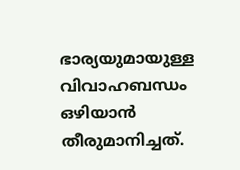ഭാര്യയുമായുള്ള വിവാഹബന്ധം ഒഴിയാന്‍ തീരുമാനിച്ചത്.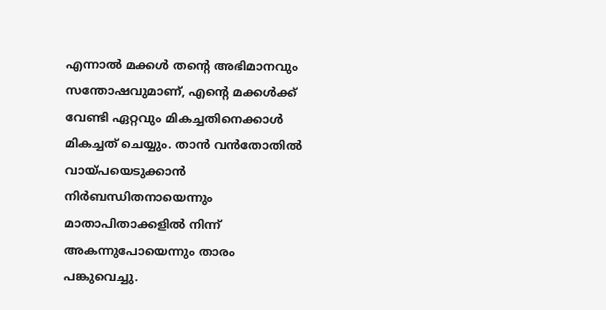എന്നാല്‍ മക്കള്‍ തന്റെ അഭിമാനവും സന്തോഷവുമാണ്, എന്റെ മക്കള്‍ക്ക് വേണ്ടി ഏറ്റവും മികച്ചതിനെക്കാള്‍ മികച്ചത് ചെയ്യും. താന്‍ വന്‍തോതില്‍ വായ്പയെടുക്കാന്‍ നിര്‍ബന്ധിതനായെന്നും മാതാപിതാക്കളില്‍ നിന്ന് അകന്നുപോയെന്നും താരം പങ്കുവെച്ചു.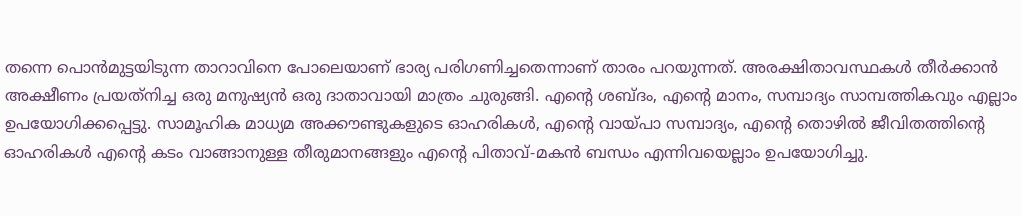തന്നെ പൊന്‍മുട്ടയിടുന്ന താറാവിനെ പോലെയാണ് ഭാര്യ പരിഗണിച്ചതെന്നാണ് താരം പറയുന്നത്. അരക്ഷിതാവസ്ഥകള്‍ തീര്‍ക്കാന്‍ അക്ഷീണം പ്രയത്‌നിച്ച ഒരു മനുഷ്യന്‍ ഒരു ദാതാവായി മാത്രം ചുരുങ്ങി. എന്റെ ശബ്ദം, എന്റെ മാനം, സമ്പാദ്യം സാമ്പത്തികവും എല്ലാം ഉപയോഗിക്കപ്പെട്ടു. സാമൂഹിക മാധ്യമ അക്കൗണ്ടുകളുടെ ഓഹരികള്‍, എന്റെ വായ്പാ സമ്പാദ്യം, എന്റെ തൊഴില്‍ ജീവിതത്തിന്റെ ഓഹരികള്‍ എന്റെ കടം വാങ്ങാനുള്ള തീരുമാനങ്ങളും എന്റെ പിതാവ്-മകന്‍ ബന്ധം എന്നിവയെല്ലാം ഉപയോഗിച്ചു.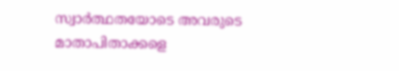സ്വാര്‍ത്ഥതയോടെ അവരുടെ മാതാപിതാക്കളെ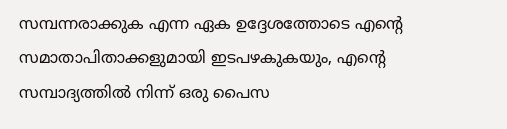സമ്പന്നരാക്കുക എന്ന ഏക ഉദ്ദേശത്തോടെ എന്റെ സമാതാപിതാക്കളുമായി ഇടപഴകുകയും, എന്റെ സമ്പാദ്യത്തില്‍ നിന്ന് ഒരു പൈസ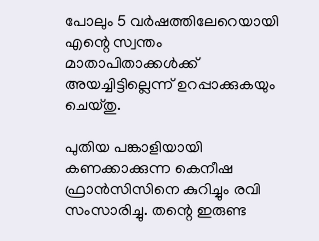പോലും 5 വര്‍ഷത്തിലേറെയായി എന്റെ സ്വന്തം മാതാപിതാക്കള്‍ക്ക് അയച്ചിട്ടില്ലെന്ന് ഉറപ്പാക്കുകയും ചെയ്തു.

പുതിയ പങ്കാളിയായി കണക്കാക്കുന്ന കെനീഷ ഫ്രാന്‍സിസിനെ കുറിച്ചും രവി സംസാരിച്ചു. തന്റെ ഇരുണ്ട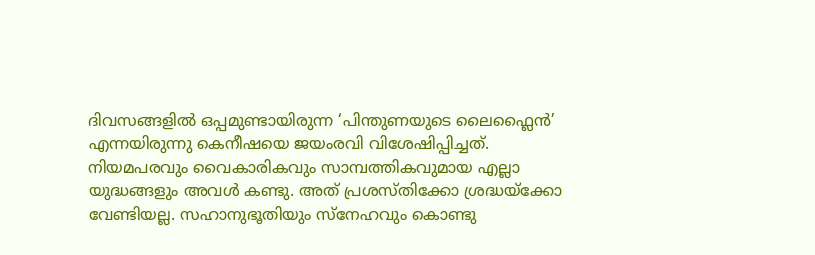ദിവസങ്ങളില്‍ ഒപ്പമുണ്ടായിരുന്ന ‘പിന്തുണയുടെ ലൈഫ്ലൈന്‍’ എന്നയിരുന്നു കെനീഷയെ ജയംരവി വിശേഷിപ്പിച്ചത്. നിയമപരവും വൈകാരികവും സാമ്പത്തികവുമായ എല്ലാ യുദ്ധങ്ങളും അവള്‍ കണ്ടു. അത് പ്രശസ്തിക്കോ ശ്രദ്ധയ്‌ക്കോ വേണ്ടിയല്ല. സഹാനുഭൂതിയും സ്‌നേഹവും കൊണ്ടു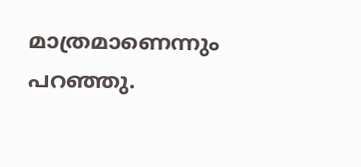മാത്രമാണെന്നും പറഞ്ഞു.